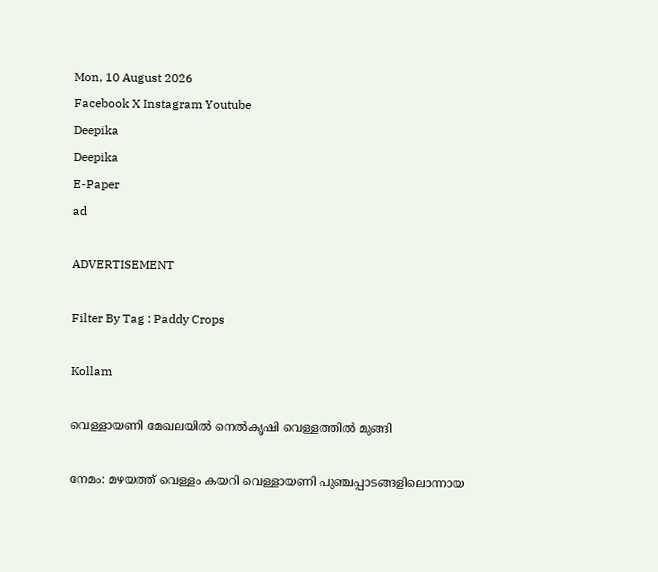Mon, 10 August 2026
Facebook X Instagram Youtube
Deepika
Deepika
E-Paper
ad

ADVERTISEMENT

Filter By Tag : Paddy Crops

Kollam

വെള്ളായണി മേഖലയിൽ നെല്‍കൃഷി വെള്ളത്തില്‍ മുങ്ങി

നേമം: മഴയത്ത് വെള്ളം കയറി വെള്ളായണി പുഞ്ചപ്പാടങ്ങളിലൊന്നായ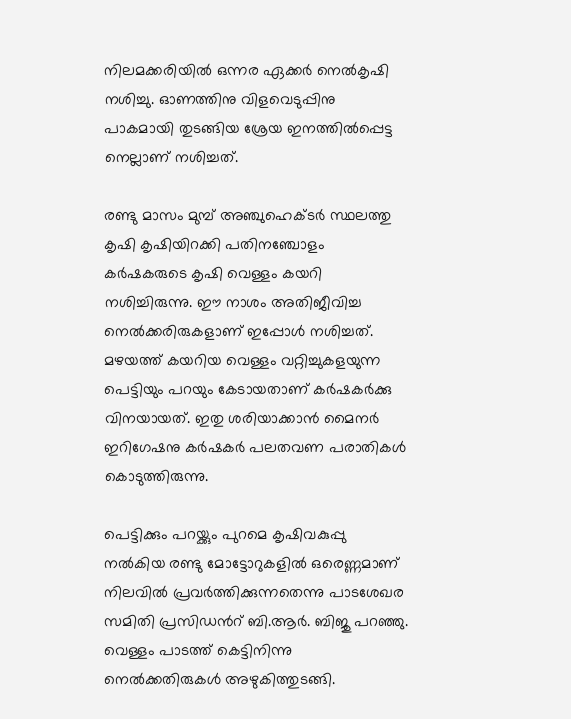നിലമക്കരിയില്‍ ഒന്നര ഏക്കര്‍ നെല്‍കൃഷി നശിച്ചു. ഓണത്തിനു വിളവെടുപ്പിനു പാകമായി തുടങ്ങിയ ശ്രേയ ഇനത്തില്‍പ്പെട്ട നെല്ലാണ് നശിച്ചത്.

രണ്ടു മാസം മുമ്പ് അഞ്ചുഹെക്ടർ സ്ഥലത്തു കൃഷി കൃഷിയിറക്കി പതിനഞ്ചോളം കര്‍ഷകരുടെ കൃഷി വെള്ളം കയറി നശിച്ചിരുന്നു. ഈ നാശം അതിജീവിച്ച നെല്‍ക്കരിരുകളാണ് ഇപ്പോള്‍ നശിച്ചത്. മഴയത്ത് കയറിയ വെള്ളം വറ്റിച്ചുകളയുന്ന പെട്ടിയും പറയും കേടായതാണ് കര്‍ഷകര്‍ക്കു വിനയായത്. ഇതു ശരിയാക്കാൻ മൈനര്‍ ഇറിഗേഷനു കര്‍ഷകര്‍ പലതവണ പരാതികള്‍ കൊടുത്തിരുന്നു.

പെട്ടിക്കും പറയ്ക്കും പുറമെ കൃഷിവകുപ്പു നല്‍കിയ രണ്ടു മോട്ടോറുകളിൽ ഒരെണ്ണമാണ് നിലവിൽ പ്രവർത്തിക്കുന്നതെന്നു പാടശേഖര സമിതി പ്രസിഡന്‍റ് ബി.ആര്‍. ബിജു പറഞ്ഞു. വെള്ളം പാടത്ത് കെട്ടിനിന്നു നെല്‍ക്കതിരുകള്‍ അഴുകിത്തുടങ്ങി.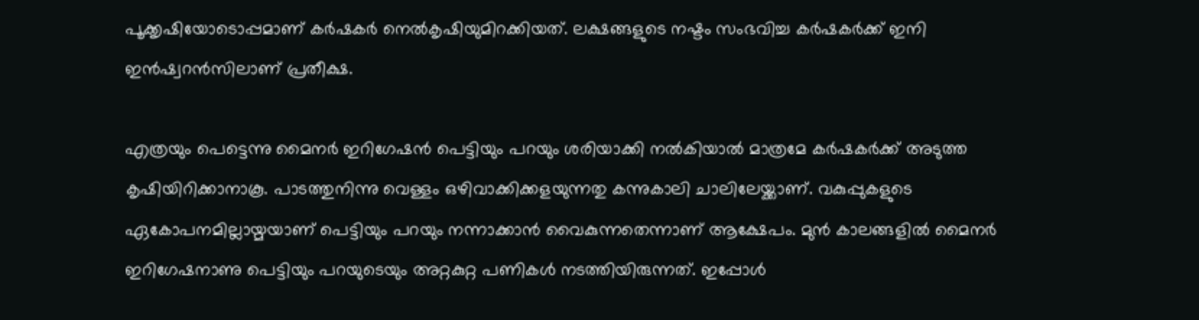പൂക്കൃഷിയോടൊപ്പമാണ് കര്‍ഷകര്‍ നെല്‍കൃഷിയുമിറക്കിയത്. ലക്ഷങ്ങളുടെ നഷ്ടം സംഭവിച്ച കര്‍ഷകര്‍ക്ക് ഇനി ഇന്‍ഷ്വറന്‍സിലാണ് പ്രതീക്ഷ.

എത്രയും പെട്ടെന്നു മൈനര്‍ ഇറിഗേഷന്‍ പെട്ടിയും പറയും ശരിയാക്കി നല്‍കിയാല്‍ മാത്രമേ കര്‍ഷകര്‍ക്ക് അടുത്ത കൃഷിയിറിക്കാനാകൂ. പാടത്തുനിന്നു വെള്ളം ഒഴിവാക്കിക്കളയുന്നതു കന്നുകാലി ചാലിലേയ്ക്കാണ്. വകുപ്പുകളുടെ ഏകോപനമില്ലായ്മയാണ് പെട്ടിയും പറയും നന്നാക്കാന്‍ വൈകുന്നതെന്നാണ് ആക്ഷേപം. മുന്‍ കാലങ്ങളില്‍ മൈനര്‍ ഇറിഗേഷനാണു പെട്ടിയും പറയുടെയും അറ്റകുറ്റ പണികള്‍ നടത്തിയിരുന്നത്. ഇപ്പോള്‍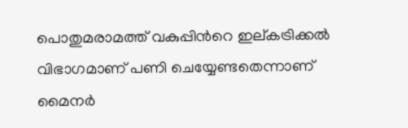പൊതുമരാമത്ത് വകുപ്പിന്‍റെ ഇല്കട്രിക്കല്‍ വിഭാഗമാണ് പണി ചെയ്യേണ്ടതെന്നാണ് മൈനര്‍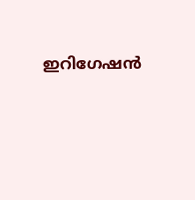ഇറിഗേഷന്‍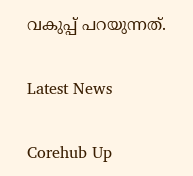വകുപ്പ് പറയുന്നത്.

Latest News

Corehub Up